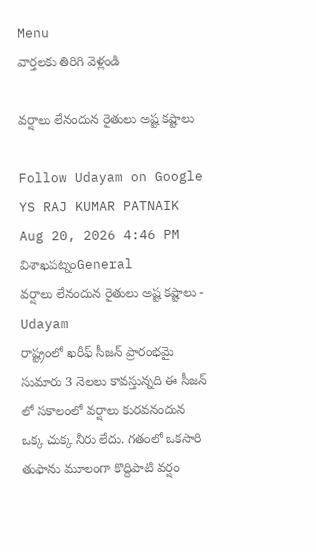Menu
వార్తలకు తిరిగి వెళ్లండి

వర్షాలు లేనందున రైతులు అష్ట కష్టాలు

Follow Udayam on Google
YS RAJ KUMAR PATNAIK Aug 20, 2026 4:46 PM విశాఖపట్నంGeneral
వర్షాలు లేనందున రైతులు అష్ట కష్టాలు - Udayam
రాష్ట్రంలో ఖరీఫ్ సీజన్ ప్రారంభమై సుమారు 3 నెలలు కావస్తున్నది ఈ సీజన్ లో సకాలంలో వర్షాలు కురవనందున ఒక్క చుక్క నీరు లేదు. గతంలో ఒకసారి తుఫాను మూలంగా కొద్దిపాటి వర్షం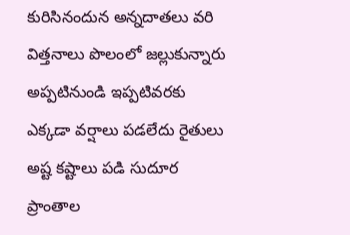కురిసినందున అన్నదాతలు వరి విత్తనాలు పొలంలో జల్లుకున్నారు అప్పటినుండి ఇప్పటివరకు ఎక్కడా వర్షాలు పడలేదు రైతులు అష్ట కష్టాలు పడి సుదూర ప్రాంతాల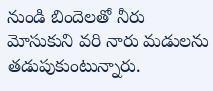నుండి బిందెలతో నీరు మోసుకుని వరి నారు మడులను తడుపుకుంటున్నారు.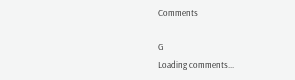Comments

G
Loading comments...